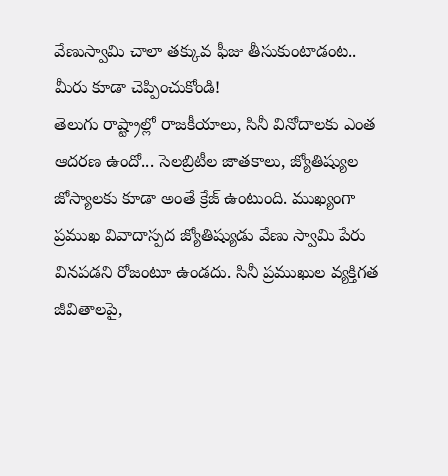వేణుస్వామి చాలా తక్కువ ఫీజు తీసుకుంటాడంట.. మీరు కూడా చెప్పించుకోండి!
తెలుగు రాష్ట్రాల్లో రాజకీయాలు, సినీ వినోదాలకు ఎంత ఆదరణ ఉందో... సెలబ్రిటీల జాతకాలు, జ్యోతిష్యుల జోస్యాలకు కూడా అంతే క్రేజ్ ఉంటుంది. ముఖ్యంగా ప్రముఖ వివాదాస్పద జ్యోతిష్యుడు వేణు స్వామి పేరు వినపడని రోజంటూ ఉండదు. సినీ ప్రముఖుల వ్యక్తిగత జీవితాలపై,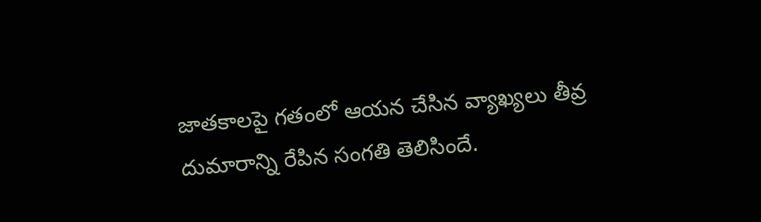జాతకాలపై గతంలో ఆయన చేసిన వ్యాఖ్యలు తీవ్ర దుమారాన్ని రేపిన సంగతి తెలిసిందే.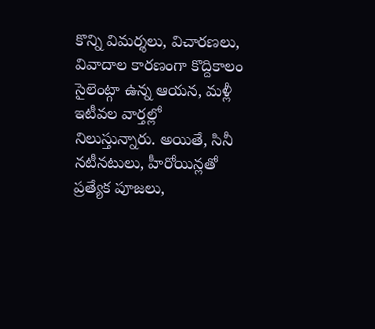కొన్ని విమర్శలు, విచారణలు, వివాదాల కారణంగా కొద్దికాలం సైలెంట్గా ఉన్న ఆయన, మళ్లీ ఇటీవల వార్తల్లో నిలుస్తున్నారు. అయితే, సినీ నటీనటులు, హీరోయిన్లతో ప్రత్యేక పూజలు,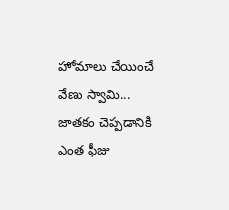హోమాలు చేయించే వేణు స్వామి... జాతకం చెప్పడానికి ఎంత ఫీజు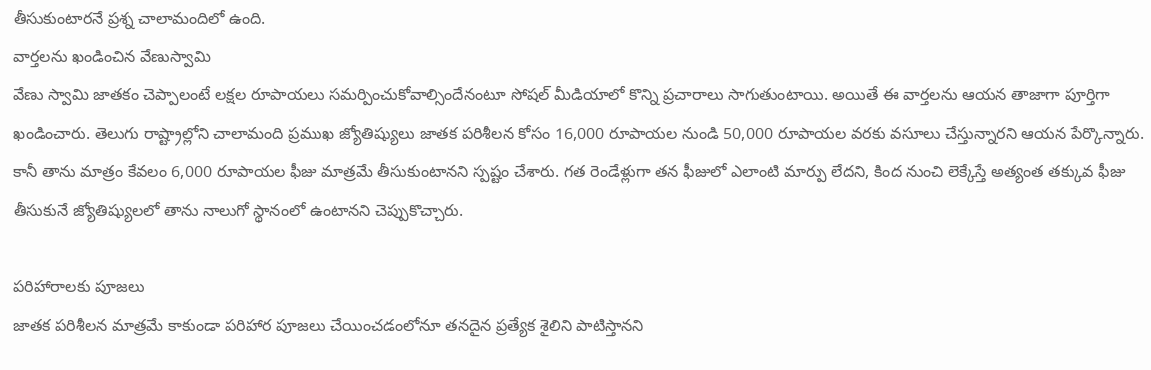తీసుకుంటారనే ప్రశ్న చాలామందిలో ఉంది.
వార్తలను ఖండించిన వేణుస్వామి
వేణు స్వామి జాతకం చెప్పాలంటే లక్షల రూపాయలు సమర్పించుకోవాల్సిందేనంటూ సోషల్ మీడియాలో కొన్ని ప్రచారాలు సాగుతుంటాయి. అయితే ఈ వార్తలను ఆయన తాజాగా పూర్తిగా ఖండించారు. తెలుగు రాష్ట్రాల్లోని చాలామంది ప్రముఖ జ్యోతిష్యులు జాతక పరిశీలన కోసం 16,000 రూపాయల నుండి 50,000 రూపాయల వరకు వసూలు చేస్తున్నారని ఆయన పేర్కొన్నారు. కానీ తాను మాత్రం కేవలం 6,000 రూపాయల ఫీజు మాత్రమే తీసుకుంటానని స్పష్టం చేశారు. గత రెండేళ్లుగా తన ఫీజులో ఎలాంటి మార్పు లేదని, కింద నుంచి లెక్కేస్తే అత్యంత తక్కువ ఫీజు తీసుకునే జ్యోతిష్యులలో తాను నాలుగో స్థానంలో ఉంటానని చెప్పుకొచ్చారు.

పరిహారాలకు పూజలు
జాతక పరిశీలన మాత్రమే కాకుండా పరిహార పూజలు చేయించడంలోనూ తనదైన ప్రత్యేక శైలిని పాటిస్తానని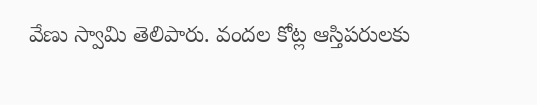వేణు స్వామి తెలిపారు. వందల కోట్ల ఆస్తిపరులకు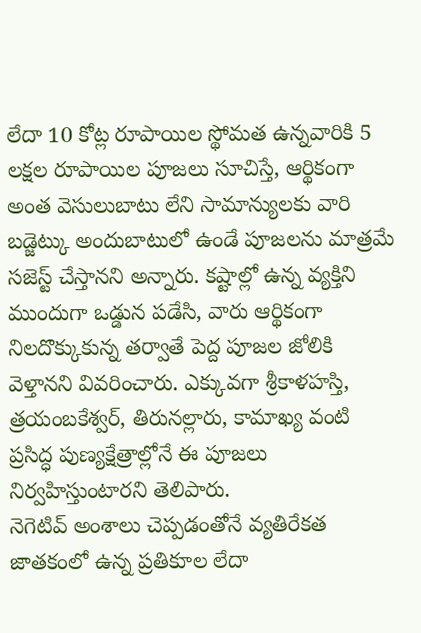లేదా 10 కోట్ల రూపాయిల స్థోమత ఉన్నవారికి 5 లక్షల రూపాయిల పూజలు సూచిస్తే, ఆర్థికంగా అంత వెసులుబాటు లేని సామాన్యులకు వారి బడ్జెట్కు అందుబాటులో ఉండే పూజలను మాత్రమే సజెస్ట్ చేస్తానని అన్నారు. కష్టాల్లో ఉన్న వ్యక్తిని ముందుగా ఒడ్డున పడేసి, వారు ఆర్థికంగా నిలదొక్కుకున్న తర్వాతే పెద్ద పూజల జోలికి వెళ్తానని వివరించారు. ఎక్కువగా శ్రీకాళహస్తి, త్రయంబకేశ్వర్, తిరునల్లారు, కామాఖ్య వంటి ప్రసిద్ధ పుణ్యక్షేత్రాల్లోనే ఈ పూజలు నిర్వహిస్తుంటారని తెలిపారు.
నెగెటివ్ అంశాలు చెప్పడంతోనే వ్యతిరేకత
జాతకంలో ఉన్న ప్రతికూల లేదా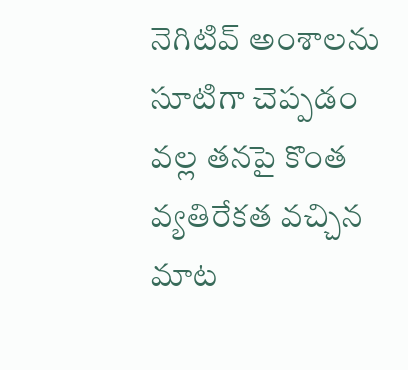నెగిటివ్ అంశాలను సూటిగా చెప్పడం వల్ల తనపై కొంత వ్యతిరేకత వచ్చిన మాట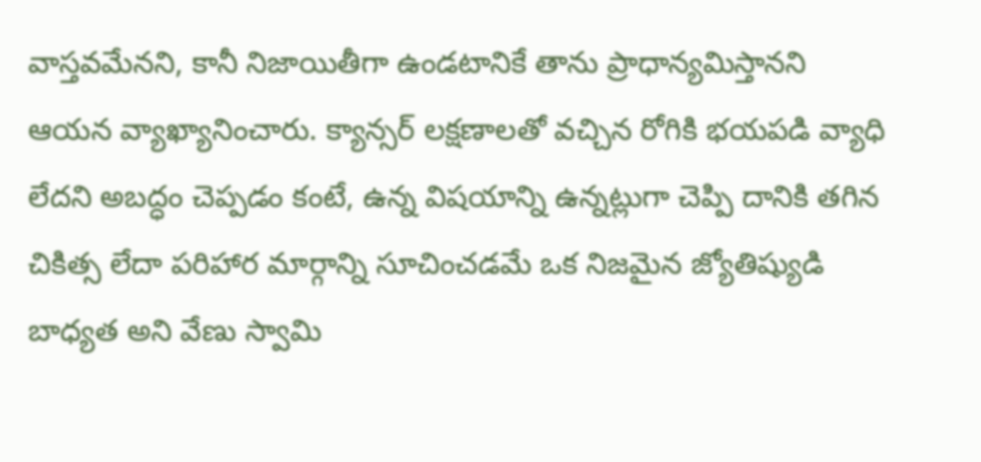వాస్తవమేనని, కానీ నిజాయితీగా ఉండటానికే తాను ప్రాధాన్యమిస్తానని ఆయన వ్యాఖ్యానించారు. క్యాన్సర్ లక్షణాలతో వచ్చిన రోగికి భయపడి వ్యాధి లేదని అబద్ధం చెప్పడం కంటే, ఉన్న విషయాన్ని ఉన్నట్లుగా చెప్పి దానికి తగిన చికిత్స లేదా పరిహార మార్గాన్ని సూచించడమే ఒక నిజమైన జ్యోతిష్యుడి బాధ్యత అని వేణు స్వామి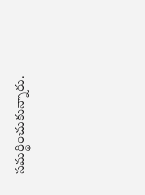సమర్థించుకున్నారు.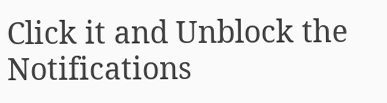Click it and Unblock the Notifications